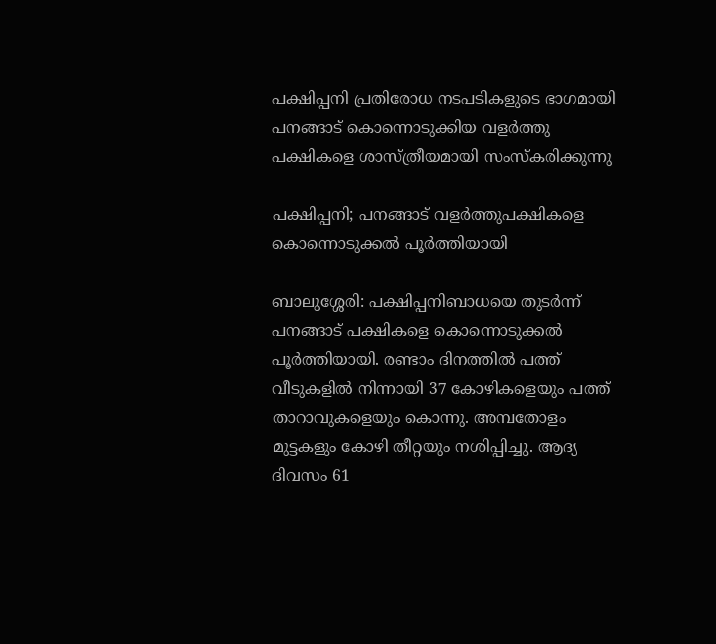പക്ഷിപ്പനി പ്രതിരോധ നടപടികളുടെ ഭാഗമായി പനങ്ങാട് കൊന്നൊടുക്കിയ വളർത്തു പക്ഷികളെ ശാസ്ത്രീയമായി സംസ്കരിക്കുന്നു

പക്ഷിപ്പനി; പനങ്ങാട് വളർത്തുപക്ഷികളെ കൊന്നൊടുക്കൽ പൂർത്തിയായി

ബാലുശ്ശേരി: പക്ഷിപ്പനിബാധയെ തുടർന്ന് പനങ്ങാട് പക്ഷികളെ കൊന്നൊടുക്കൽ പൂർത്തിയായി. രണ്ടാം ദിനത്തിൽ പത്ത് വീടുകളിൽ നിന്നായി 37 കോഴികളെയും പത്ത് താറാവുകളെയും കൊന്നു. അമ്പതോളം മുട്ടകളും കോഴി തീറ്റയും നശിപ്പിച്ചു. ആദ്യ ദിവസം 61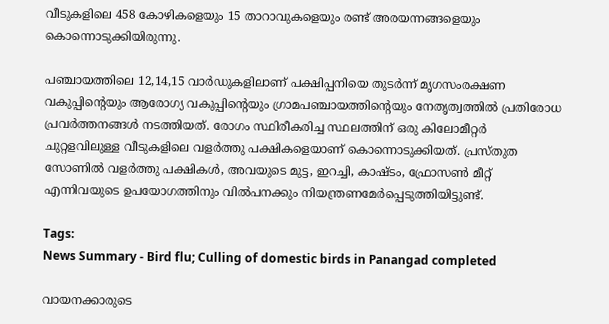വീടുകളിലെ 458 കോഴികളെയും 15 താറാവുകളെയും രണ്ട് അരയന്നങ്ങളെയും കൊന്നൊടുക്കിയിരുന്നു.

പഞ്ചായത്തിലെ 12,14,15 വാർഡുകളിലാണ് പക്ഷിപ്പനിയെ തുടർന്ന് മൃഗസംരക്ഷണ വകുപ്പിന്റെയും ആരോഗ്യ വകുപ്പിന്റെയും ഗ്രാമപഞ്ചായത്തിന്റെയും നേതൃത്വത്തിൽ പ്രതിരോധ പ്രവർത്തനങ്ങൾ നടത്തിയത്. രോഗം സ്ഥിരീകരിച്ച സ്ഥലത്തിന് ഒരു കിലോമീറ്റർ ചുറ്റളവിലുള്ള വീടുകളിലെ വളർത്തു പക്ഷികളെയാണ് കൊന്നൊടുക്കിയത്. പ്രസ്തുത സോണിൽ വളർത്തു പക്ഷികൾ, അവയുടെ മുട്ട, ഇറച്ചി, കാഷ്ടം, ഫ്രോസൺ മീറ്റ് എന്നിവയുടെ ഉപയോഗത്തിനും വിൽപനക്കും നിയന്ത്രണമേർപ്പെടുത്തിയിട്ടുണ്ട്.

Tags:
News Summary - Bird flu; Culling of domestic birds in Panangad completed

വായനക്കാരുടെ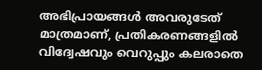അഭിപ്രായങ്ങള്‍ അവരുടേത് മാത്രമാണ്, പ്രതികരണങ്ങളിൽ വിദ്വേഷവും വെറുപ്പും കലരാതെ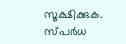സൂക്ഷിക്കുക. സ്പർധ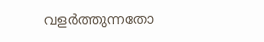വളർത്തുന്നതോ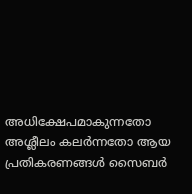അധിക്ഷേപമാകുന്നതോ അശ്ലീലം കലർന്നതോ ആയ പ്രതികരണങ്ങൾ സൈബർ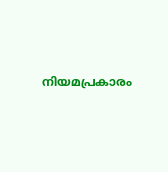നിയമപ്രകാരം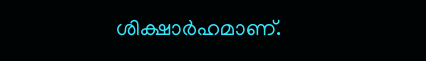ശിക്ഷാർഹമാണ്.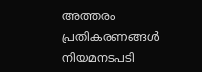അത്തരം പ്രതികരണങ്ങൾ നിയമനടപടി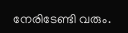നേരിടേണ്ടി വരും.